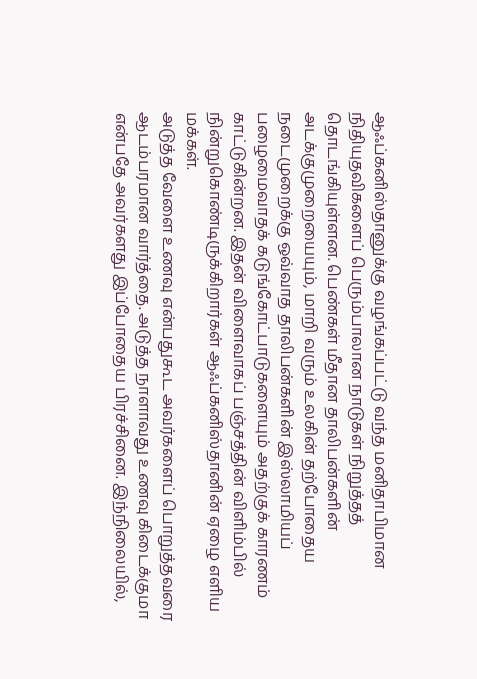ஆஃப்கனிஸ்தானுக்கு வழங்கப்பட்டு வந்த மனிதாபிமான நிதியுதவிகளைப் பெரும்பாலான நாடுகள் நிறுத்தத் தொடங்கியுள்ளன. பெண்கள் மீதான தாலிபன்களின் அடக்குமுறையையும், மாறி வரும் உலகின் தற்போதைய நடைமுறைக்கு ஒவ்வாத தாலிபன்களின் இஸ்லாமியப் பழைமைவாதக் கடுங்கோட்பாடுகளையும் அதற்குக் காரணம் காட்டுகின்றன. இதன் விளைவாகப் பஞ்சத்தின் விளிம்பில் நின்றுகொண்டிருக்கிறார்கள் ஆஃப்கனிஸ்தானின் ஏழை எளிய மக்கள்.
அடுத்த வேளை உணவு என்பதுகூட அவர்களைப் பொறுத்தவரை ஆடம்பரமான வார்த்தை. அடுத்த நாளாவது உணவு கிடைக்குமா என்பதே அவர்களது இப்போதைய பிரச்சினை. இந்நிலையில்,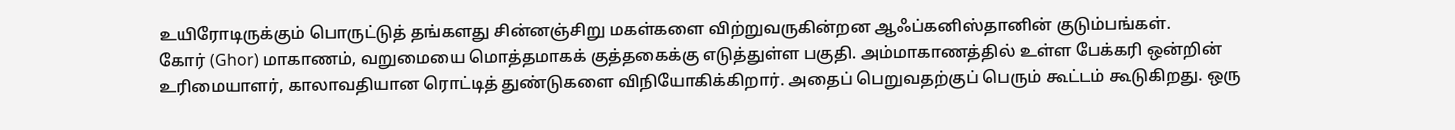உயிரோடிருக்கும் பொருட்டுத் தங்களது சின்னஞ்சிறு மகள்களை விற்றுவருகின்றன ஆஃப்கனிஸ்தானின் குடும்பங்கள்.
கோர் (Ghor) மாகாணம், வறுமையை மொத்தமாகக் குத்தகைக்கு எடுத்துள்ள பகுதி. அம்மாகாணத்தில் உள்ள பேக்கரி ஒன்றின் உரிமையாளர், காலாவதியான ரொட்டித் துண்டுகளை விநியோகிக்கிறார். அதைப் பெறுவதற்குப் பெரும் கூட்டம் கூடுகிறது. ஒரு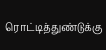ரொட்டித்துண்டுக்கு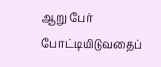ஆறு பேர் போட்டியிடுவதைப்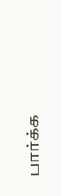பார்க்க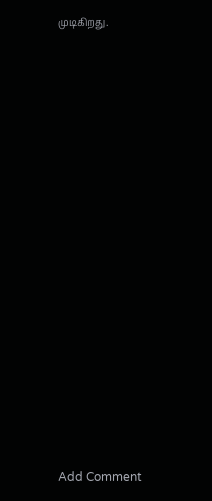முடிகிறது.
















Add Comment